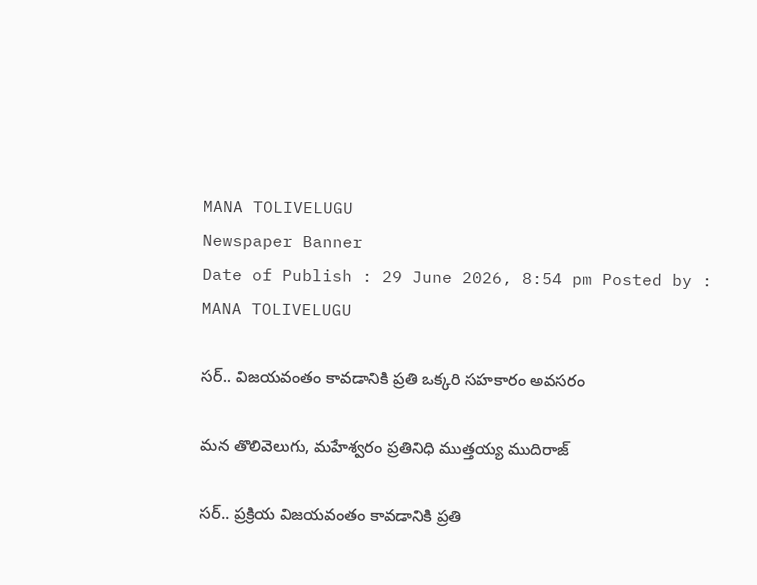MANA TOLIVELUGU
Newspaper Banner
Date of Publish : 29 June 2026, 8:54 pm Posted by : MANA TOLIVELUGU

సర్.. విజయవంతం కావడానికి ప్రతి ఒక్కరి సహకారం అవసరం

మన తొలివెలుగు, మహేశ్వరం ప్రతినిధి ముత్తయ్య ముదిరాజ్

సర్.. ప్రక్రియ విజయవంతం కావడానికి ప్రతి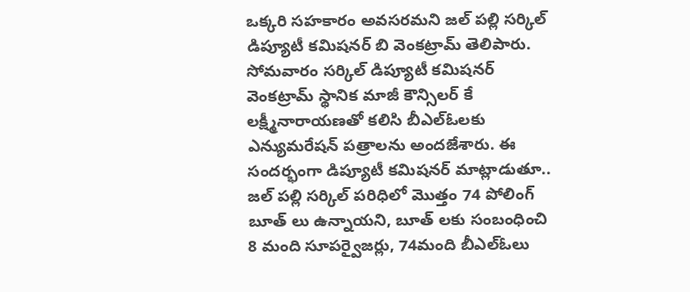ఒక్కరి సహకారం అవసరమని జల్ పల్లి సర్కిల్ డిప్యూటీ కమిషనర్ బి వెంకట్రామ్ తెలిపారు. సోమవారం సర్కిల్ డిప్యూటీ కమిషనర్ వెంకట్రామ్ స్థానిక మాజీ కౌన్సిలర్ కే లక్ష్మీనారాయణతో కలిసి బీఎల్ఓలకు ఎన్యుమరేషన్ పత్రాలను అందజేశారు. ఈ సందర్భంగా డిప్యూటీ కమిషనర్ మాట్లాడుతూ.. జల్ పల్లి సర్కిల్ పరిధిలో మొత్తం 74 పోలింగ్ బూత్ లు ఉన్నాయని, బూత్ లకు సంబంధించి 8 మంది సూపర్వైజర్లు, 74మంది బీఎల్ఓలు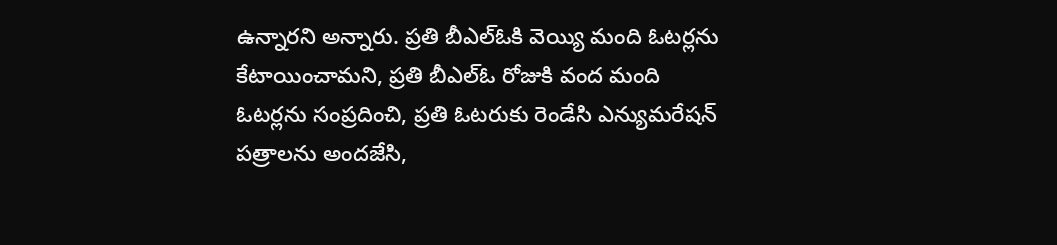ఉన్నారని అన్నారు. ప్రతి బీఎల్ఓకి వెయ్యి మంది ఓటర్లను కేటాయించామని, ప్రతి బీఎల్ఓ రోజుకి వంద మంది ఓటర్లను సంప్రదించి, ప్రతి ఓటరుకు రెండేసి ఎన్యుమరేషన్ పత్రాలను అందజేసి,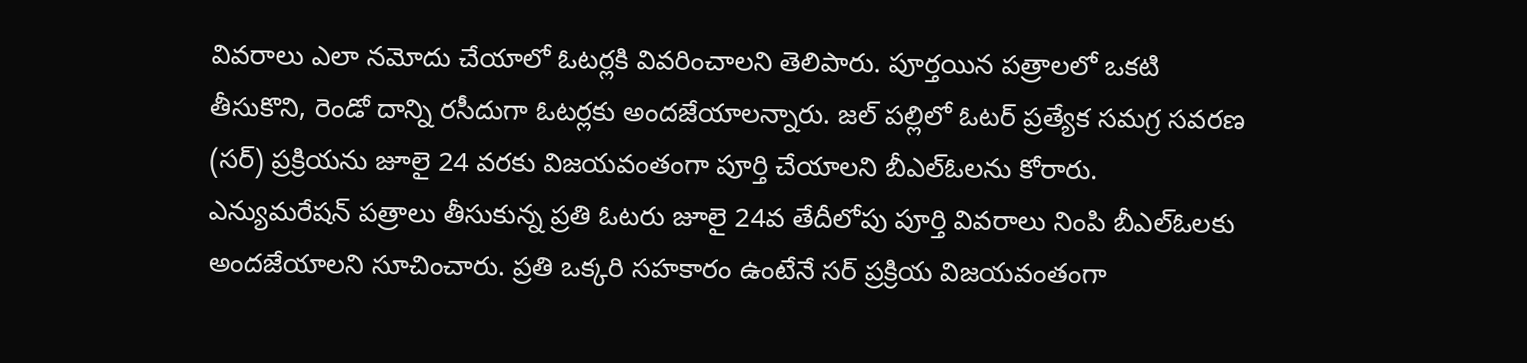వివరాలు ఎలా నమోదు చేయాలో ఓటర్లకి వివరించాలని తెలిపారు. పూర్తయిన పత్రాలలో ఒకటి తీసుకొని, రెండో దాన్ని రసీదుగా ఓటర్లకు అందజేయాలన్నారు. జల్ పల్లిలో ఓటర్ ప్రత్యేక సమగ్ర సవరణ (సర్) ప్రక్రియను జూలై 24 వరకు విజయవంతంగా పూర్తి చేయాలని బీఎల్ఓలను కోరారు. ఎన్యుమరేషన్ పత్రాలు తీసుకున్న ప్రతి ఓటరు జూలై 24వ తేదీలోపు పూర్తి వివరాలు నింపి బీఎల్ఓలకు అందజేయాలని సూచించారు. ప్రతి ఒక్కరి సహకారం ఉంటేనే సర్ ప్రక్రియ విజయవంతంగా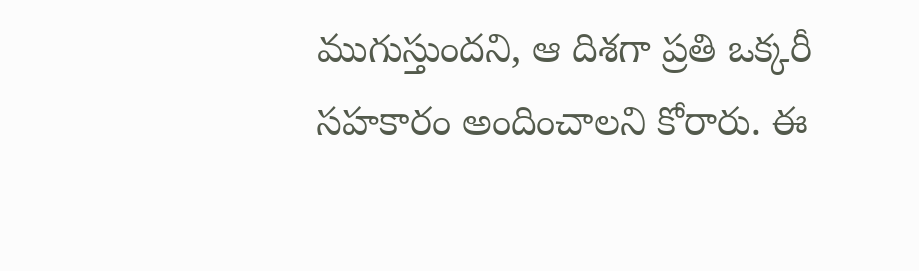ముగుస్తుందని, ఆ దిశగా ప్రతి ఒక్కరీ సహకారం అందించాలని కోరారు. ఈ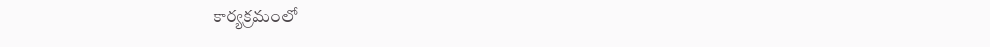కార్యక్రమంలో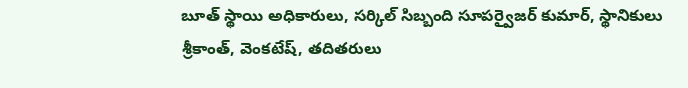బూత్ స్థాయి అధికారులు, సర్కిల్ సిబ్బంది సూపర్వైజర్ కుమార్, స్థానికులు శ్రీకాంత్, వెంకటేష్, తదితరులు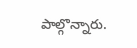పాల్గొన్నారు.